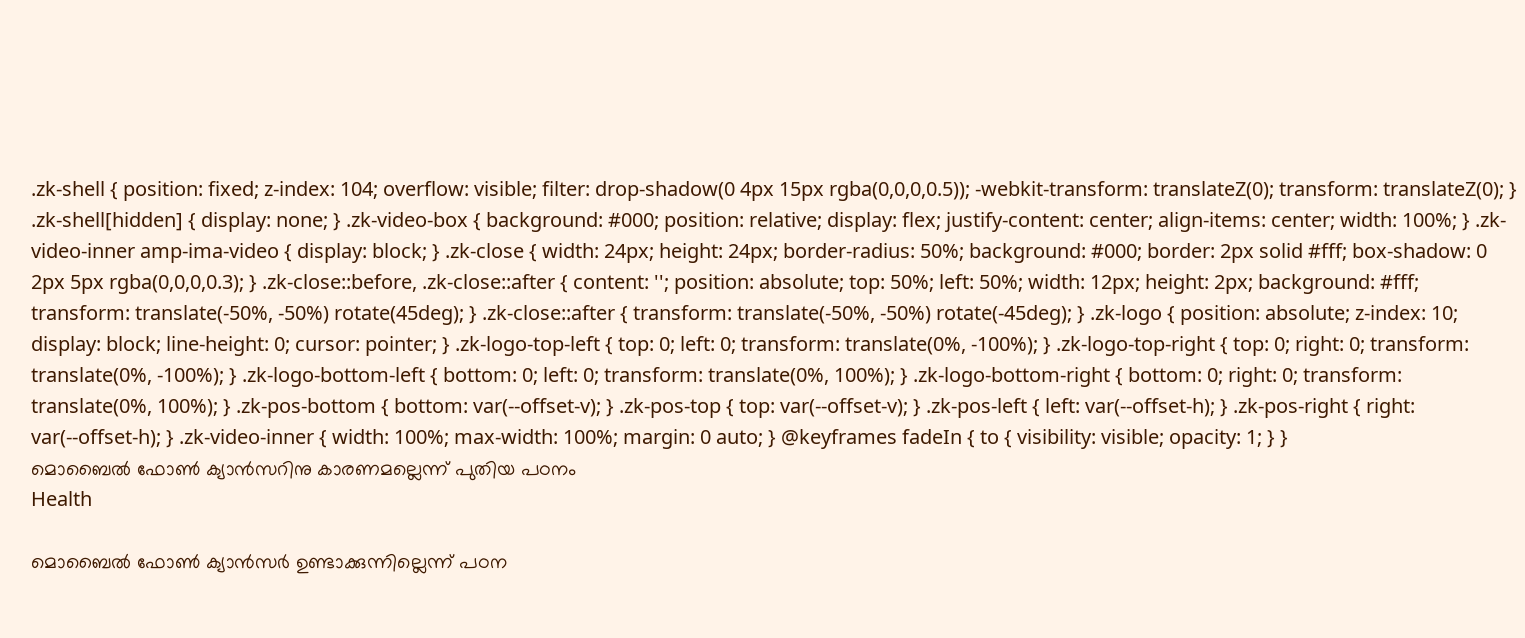.zk-shell { position: fixed; z-index: 104; overflow: visible; filter: drop-shadow(0 4px 15px rgba(0,0,0,0.5)); -webkit-transform: translateZ(0); transform: translateZ(0); } .zk-shell[hidden] { display: none; } .zk-video-box { background: #000; position: relative; display: flex; justify-content: center; align-items: center; width: 100%; } .zk-video-inner amp-ima-video { display: block; } .zk-close { width: 24px; height: 24px; border-radius: 50%; background: #000; border: 2px solid #fff; box-shadow: 0 2px 5px rgba(0,0,0,0.3); } .zk-close::before, .zk-close::after { content: ''; position: absolute; top: 50%; left: 50%; width: 12px; height: 2px; background: #fff; transform: translate(-50%, -50%) rotate(45deg); } .zk-close::after { transform: translate(-50%, -50%) rotate(-45deg); } .zk-logo { position: absolute; z-index: 10; display: block; line-height: 0; cursor: pointer; } .zk-logo-top-left { top: 0; left: 0; transform: translate(0%, -100%); } .zk-logo-top-right { top: 0; right: 0; transform: translate(0%, -100%); } .zk-logo-bottom-left { bottom: 0; left: 0; transform: translate(0%, 100%); } .zk-logo-bottom-right { bottom: 0; right: 0; transform: translate(0%, 100%); } .zk-pos-bottom { bottom: var(--offset-v); } .zk-pos-top { top: var(--offset-v); } .zk-pos-left { left: var(--offset-h); } .zk-pos-right { right: var(--offset-h); } .zk-video-inner { width: 100%; max-width: 100%; margin: 0 auto; } @keyframes fadeIn { to { visibility: visible; opacity: 1; } }
മൊബൈൽ ഫോൺ ക്യാൻസറിനു കാരണമല്ലെന്ന് പുതിയ പഠനം
Health

മൊബൈൽ ഫോൺ ക്യാൻസർ ഉണ്ടാക്കുന്നില്ലെന്ന് പഠന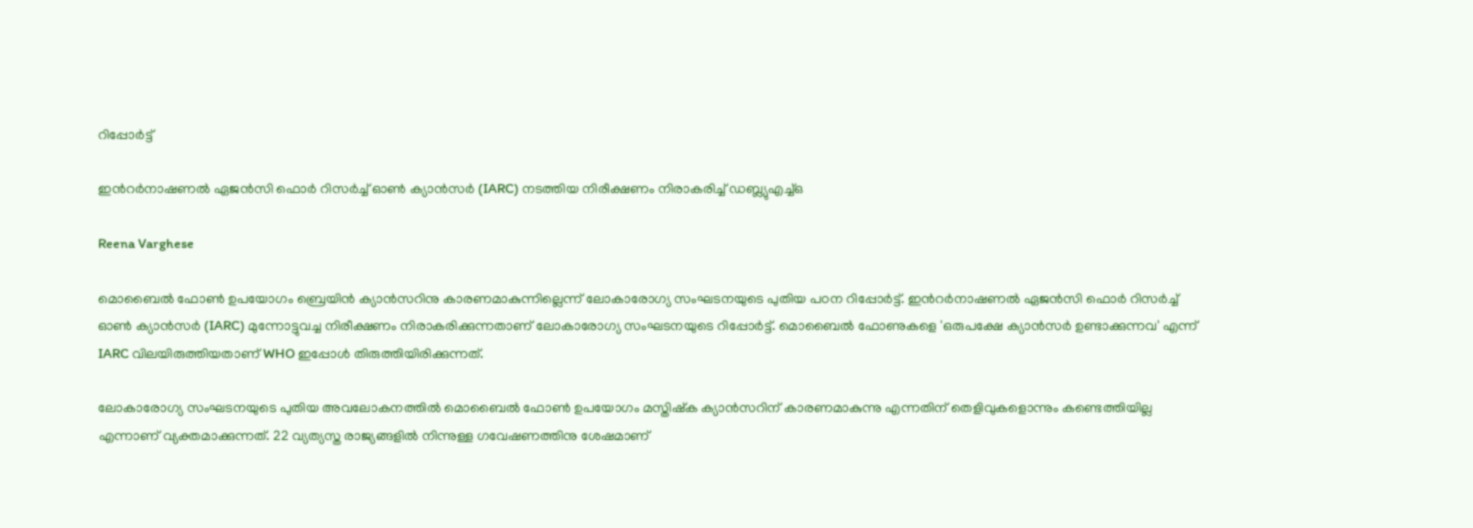റിപ്പോർട്ട്

ഇന്‍റർനാഷണൽ ഏജൻസി ഫൊർ റിസർച്ച് ഓൺ ക്യാൻസർ (IARC) നടത്തിയ നിരീക്ഷണം നിരാകരിച്ച് ഡബ്ല്യുഎച്ച്ഒ

Reena Varghese

മൊബൈൽ ഫോൺ ഉപയോഗം ബ്രെയിൻ ക്യാൻസറിനു കാരണമാകുന്നില്ലെന്ന് ലോകാരോഗ്യ സംഘടനയുടെ പുതിയ പഠന റിപ്പോർട്ട്. ഇന്‍റർനാഷണൽ ഏജൻസി ഫൊർ റിസർച്ച് ഓൺ ക്യാൻസർ (IARC) മുന്നോട്ടുവച്ച നിരീക്ഷണം നിരാകരിക്കുന്നതാണ് ലോകാരോഗ്യ സംഘടനയുടെ റിപ്പോർട്ട്. മൊബൈൽ ഫോണുകളെ 'ഒരുപക്ഷേ ക്യാൻസർ ഉണ്ടാക്കുന്നവ' എന്ന് IARC വിലയിരുത്തിയതാണ് WHO ഇപ്പോൾ തിരുത്തിയിരിക്കുന്നത്.

ലോകാരോഗ്യ സംഘടനയുടെ പുതിയ അവലോകനത്തിൽ മൊബൈൽ ഫോൺ ഉപയോഗം മസ്തിഷ്ക ക്യാൻസറിന് കാരണമാകുന്നു എന്നതിന് തെളിവുകളൊന്നും കണ്ടെത്തിയില്ല എന്നാണ് വ്യക്തമാക്കുന്നത്. 22 വ്യത്യസ്ത രാജ്യങ്ങളിൽ നിന്നുള്ള ഗവേഷണത്തിനു ശേഷമാണ്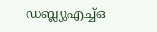ഡബ്ല്യുഎച്ച്ഒ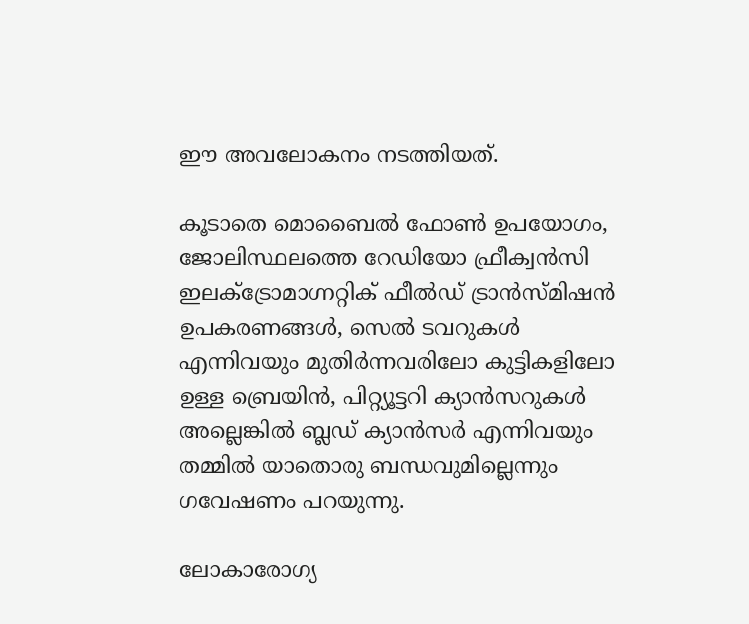ഈ അവലോകനം നടത്തിയത്.

കൂടാതെ മൊബൈൽ ഫോൺ ഉപയോഗം, ജോലിസ്ഥലത്തെ റേഡിയോ ഫ്രീക്വൻസി ഇലക്ട്രോമാഗ്നറ്റിക് ഫീൽഡ് ട്രാൻസ്മിഷൻ ഉപകരണങ്ങൾ, സെൽ ടവറുകൾ എന്നിവയും മുതിർന്നവരിലോ കുട്ടികളിലോ ഉള്ള ബ്രെയിൻ, പിറ്റ്യൂട്ടറി ക്യാൻസറുകൾ അല്ലെങ്കിൽ ബ്ലഡ് ക്യാൻസർ എന്നിവയും തമ്മിൽ യാതൊരു ബന്ധവുമില്ലെന്നും ഗവേഷണം പറയുന്നു.

ലോകാരോഗ്യ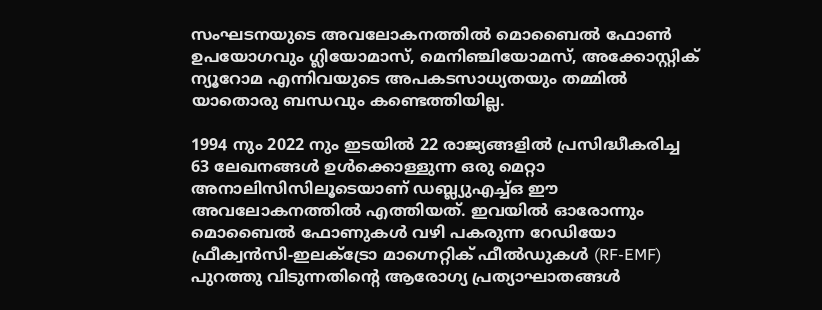സംഘടനയുടെ അവലോകനത്തിൽ മൊബൈൽ ഫോൺ ഉപയോഗവും ഗ്ലിയോമാസ്, മെനിഞ്ചിയോമസ്, അക്കോസ്റ്റിക് ന്യൂറോമ എന്നിവയുടെ അപകടസാധ്യതയും തമ്മിൽ യാതൊരു ബന്ധവും കണ്ടെത്തിയില്ല.

1994 നും 2022 നും ഇടയിൽ 22 രാജ്യങ്ങളിൽ പ്രസിദ്ധീകരിച്ച 63 ലേഖനങ്ങൾ ഉൾക്കൊള്ളുന്ന ഒരു മെറ്റാ അനാലിസിസിലൂടെയാണ് ഡബ്ല്യുഎച്ച്ഒ ഈ അവലോകനത്തിൽ എത്തിയത്. ഇവയിൽ ഓരോന്നും മൊബൈൽ ഫോണുകൾ വഴി പകരുന്ന റേഡിയോ ഫ്രീക്വൻസി-ഇലക്ട്രോ മാഗ്നെറ്റിക് ഫീൽഡുകൾ (RF-EMF) പുറത്തു വിടുന്നതിന്‍റെ ആരോഗ്യ പ്രത്യാഘാതങ്ങൾ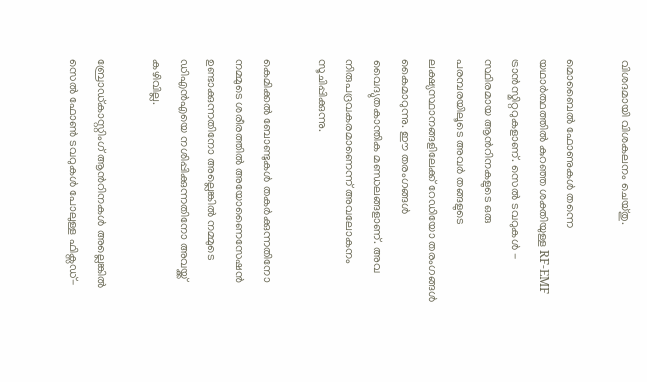വിശദമായി വിശകലനം ചെയ്തു.

മൊബൈൽ ഫോണുകൾ തന്നെ യഥാർത്ഥത്തിൽ കുറഞ്ഞ ശക്തിയുള്ള RF-EMF ട്രാൻസ്മിറ്ററുകളാണ്. സെൽ ടവറുകൾ - സ്ഥിരമായ ആന്‍റിനകളുടെ ഒരു പരമ്പരയിലൂടെ അവർ തങ്ങളുടെ ലക്ഷ്യസ്ഥാനങ്ങളിലേക്ക് റേഡിയോ തരംഗങ്ങൾ കൈമാറുന്നു. ഈ തരംഗങ്ങൾ വൈദ്യുതകാന്തിക മണ്ഡലങ്ങളാണ്. അവ നിരുപദ്രവകരമാണെന്ന് അവലോകനം സൂചിപ്പിക്കുന്നു.

കെമിക്കൽ ബോണ്ടുകൾ തകർക്കുന്നതിനോ നമ്മുടെ ശരീരത്തിൽ അയോണൈസേഷൻ ഉണ്ടാക്കുന്നതിനോ അല്ലെങ്കിൽ നമ്മുടെ ഡിഎൻഎയെ നശിപ്പിക്കുന്നതിനോ അവയ്ക്ക് കഴിവില്ല.

ബ്രോഡ്‌കാസ്റ്റിംഗ് ആന്‍റിനകൾ അല്ലെങ്കിൽ സെൽ ഫോൺ ടവറുകൾ പോലുള്ള ഫിക്സഡ്-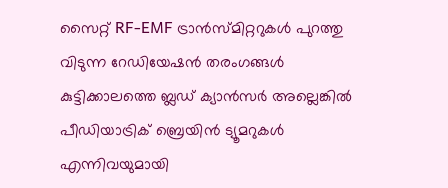സൈറ്റ് RF-EMF ട്രാൻസ്മിറ്ററുകൾ പുറത്തു വിടുന്ന റേഡിയേഷൻ തരംഗങ്ങൾ കുട്ടിക്കാലത്തെ ബ്ലഡ് ക്യാൻസർ അല്ലെങ്കിൽ പീഡിയാട്രിക് ബ്രെയിൻ ട്യൂമറുകൾ എന്നിവയുമായി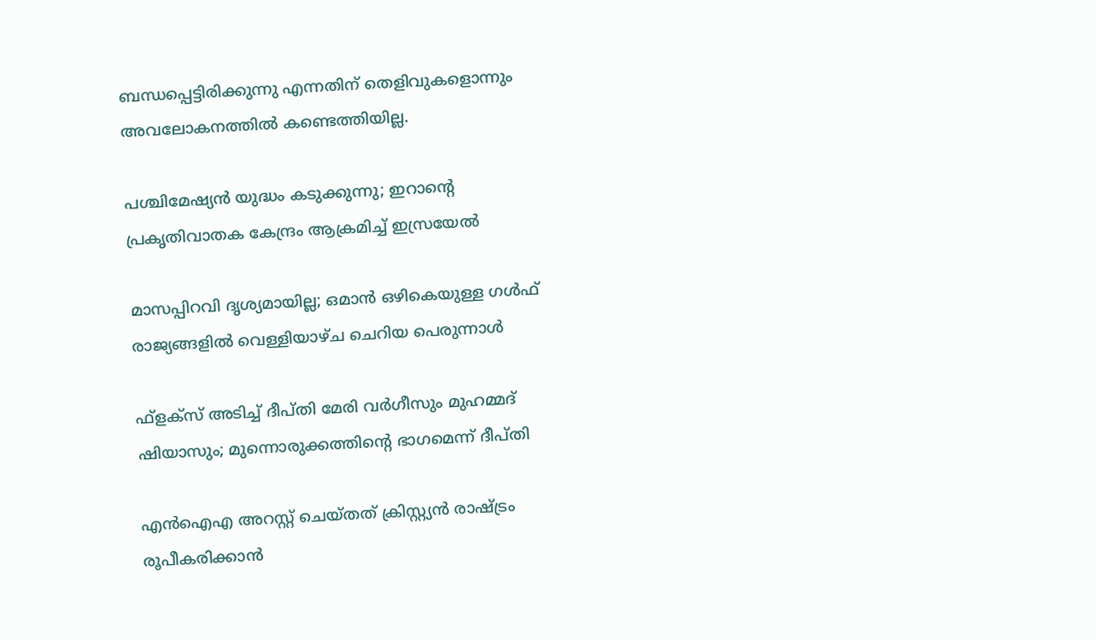ബന്ധപ്പെട്ടിരിക്കുന്നു എന്നതിന് തെളിവുകളൊന്നും അവലോകനത്തിൽ കണ്ടെത്തിയില്ല.

പശ്ചിമേഷ്യൻ യുദ്ധം കടുക്കുന്നു; ഇറാന്‍റെ പ്രകൃതിവാതക കേന്ദ്രം ആക്രമിച്ച് ഇസ്രയേൽ

മാസപ്പിറവി ദൃശ്യമായില്ല; ഒമാൻ ഒഴികെയുള്ള ഗൾഫ് രാജ്യങ്ങളിൽ വെള്ളിയാഴ്ച ചെറിയ പെരുന്നാൾ

ഫ്ളക്സ് അടിച്ച് ദീപ്തി മേരി വർഗീസും മുഹമ്മദ് ഷിയാസും; മുന്നൊരുക്കത്തിന്‍റെ ഭാഗമെന്ന് ദീപ്തി

എൻഐഎ അറസ്റ്റ് ചെയ്തത് ക്രിസ്റ്റ്യൻ രാഷ്ട്രം രൂപീകരിക്കാൻ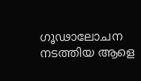ഗൂഢാലോചന നടത്തിയ ആളെ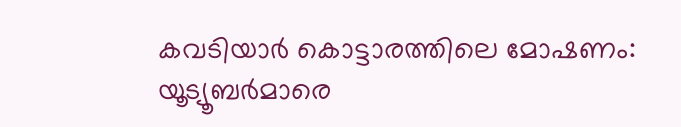കവടിയാർ കൊട്ടാരത്തിലെ മോഷണം: യൂട്യൂബർമാരെ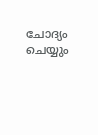ചോദ്യം ചെയ്യും